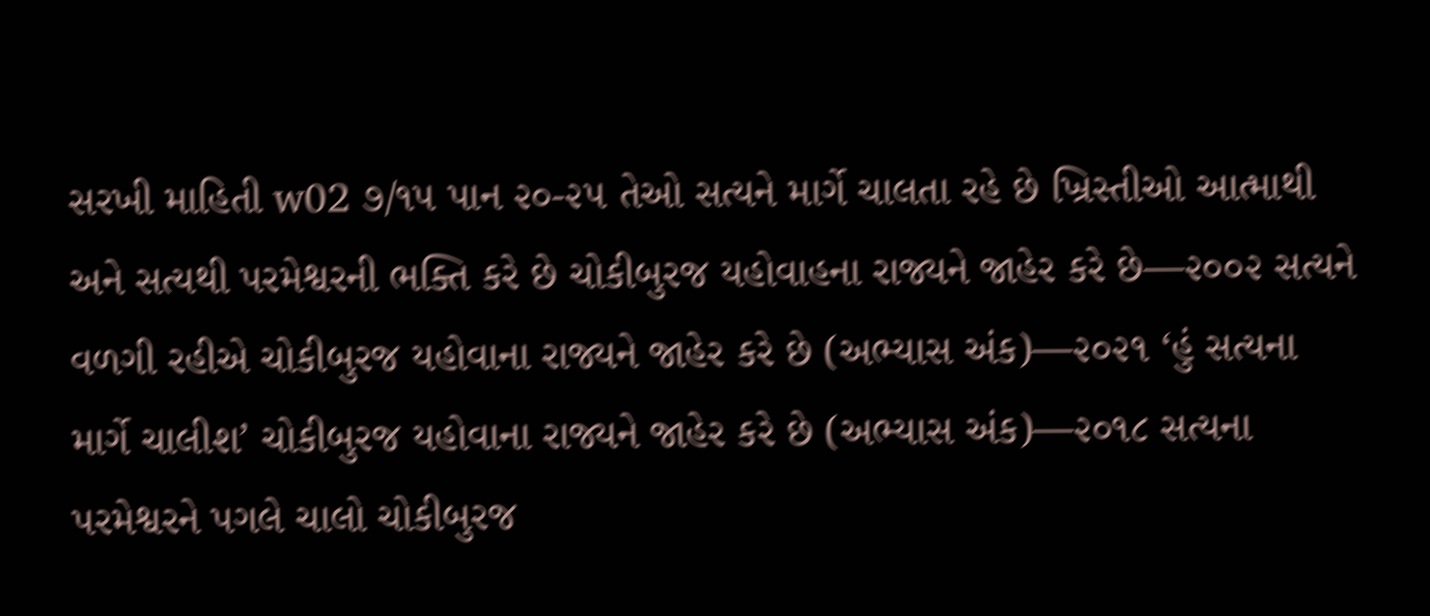સરખી માહિતી w02 ૭/૧૫ પાન ૨૦-૨૫ તેઓ સત્યને માર્ગે ચાલતા રહે છે ખ્રિસ્તીઓ આત્માથી અને સત્યથી પરમેશ્વરની ભક્તિ કરે છે ચોકીબુરજ યહોવાહના રાજ્યને જાહેર કરે છે—૨૦૦૨ સત્યને વળગી રહીએ ચોકીબુરજ યહોવાના રાજ્યને જાહેર કરે છે (અભ્યાસ અંક)—૨૦૨૧ ‘હું સત્યના માર્ગે ચાલીશ’ ચોકીબુરજ યહોવાના રાજ્યને જાહેર કરે છે (અભ્યાસ અંક)—૨૦૧૮ સત્યના પરમેશ્વરને પગલે ચાલો ચોકીબુરજ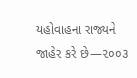યહોવાહના રાજ્યને જાહેર કરે છે—૨૦૦૩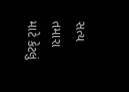સત્ય તમારા માટે કેટલું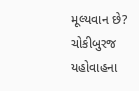મૂલ્યવાન છે? ચોકીબુરજ યહોવાહના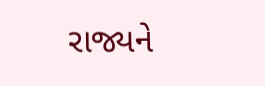રાજ્યને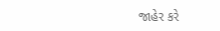જાહેર કરે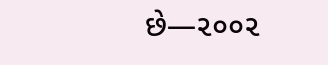છે—૨૦૦૨